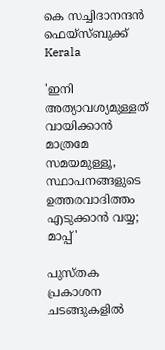കെ സച്ചിദാനന്ദന്‍ ഫെയ്‌സ്ബുക്ക്‌
Kerala

'ഇനി അത്യാവശ്യമുള്ളത് വായിക്കാന്‍ മാത്രമേ സമയമുള്ളൂ, സ്ഥാപനങ്ങളുടെ ഉത്തരവാദിത്തം എടുക്കാന്‍ വയ്യ; മാപ്പ്'

പുസ്തക പ്രകാശന ചടങ്ങുകളില്‍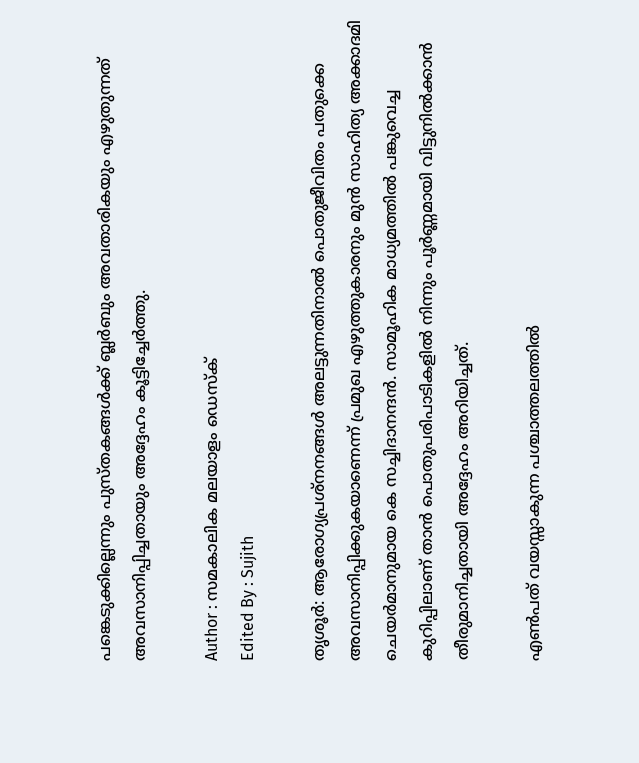പങ്കെടുക്കില്ലെന്നും പുസ്തകങ്ങള്‍ക്ക് ബ്ലര്‍ബും അവതാരികയും എഴുതുന്നത് അവസാനിപ്പിച്ചതായും അദ്ദേഹം കൂട്ടിച്ചേര്‍ത്തു.

Author : സമകാലിക മലയാളം ഡെസ്ക്
Edited By : Sujith

തൃശൂര്‍: ആരോഗ്യപ്രശ്‌നനങ്ങള്‍ അലട്ടുന്നതിനാല്‍ പൊതുജീവിതം പതുക്കെ അവസാനിപ്പിക്കുകയാണെന്ന് പ്രമുഖ എഴുത്തുകാരനും മുന്‍ സാഹിത്യ അക്കാദമി ചെയര്‍മാനുമായ കെ സച്ചിദാനന്ദന്‍. സാമൂഹിക മാധ്യമത്തില്‍ പങ്കുവെച്ച കുറിപ്പിലാണ് താന്‍ പൊതുപരിപാടികളില്‍ നിന്നും പൂര്‍ണ്ണമായി വിട്ടുനില്‍ക്കാന്‍ തീരുമാനിച്ചതായി അദ്ദേഹം അറിയിച്ചത്.

എണ്‍പത് വയസ്സാകുന്ന പശ്ചാത്തലത്തില്‍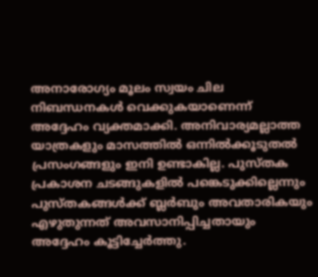അനാരോഗ്യം മൂലം സ്വയം ചില നിബന്ധനകള്‍ വെക്കുകയാണെന്ന് അദ്ദേഹം വ്യക്തമാക്കി. അനിവാര്യമല്ലാത്ത യാത്രകളും മാസത്തില്‍ ഒന്നില്‍ക്കൂടുതല്‍ പ്രസംഗങ്ങളും ഇനി ഉണ്ടാകില്ല. പുസ്തക പ്രകാശന ചടങ്ങുകളില്‍ പങ്കെടുക്കില്ലെന്നും പുസ്തകങ്ങള്‍ക്ക് ബ്ലര്‍ബും അവതാരികയും എഴുതുന്നത് അവസാനിപ്പിച്ചതായും അദ്ദേഹം കൂട്ടിച്ചേര്‍ത്തു.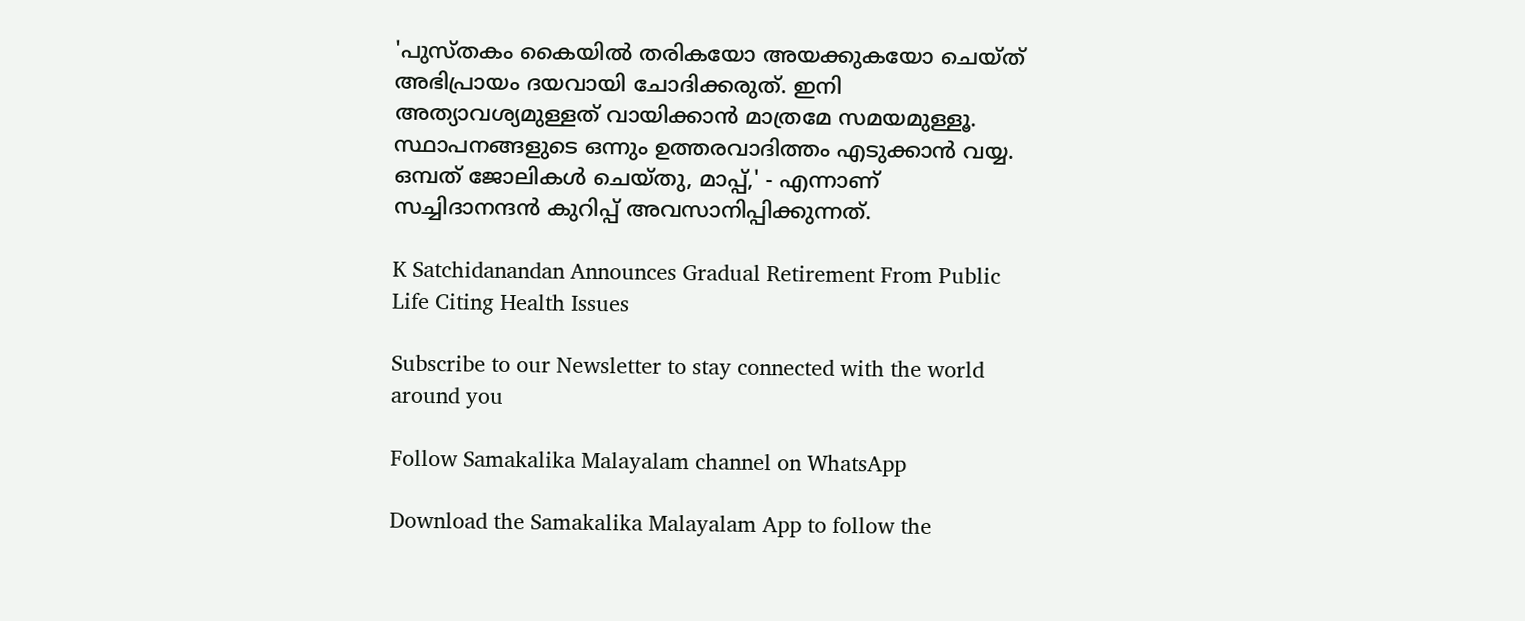'പുസ്തകം കൈയില്‍ തരികയോ അയക്കുകയോ ചെയ്ത് അഭിപ്രായം ദയവായി ചോദിക്കരുത്. ഇനി അത്യാവശ്യമുള്ളത് വായിക്കാന്‍ മാത്രമേ സമയമുള്ളൂ. സ്ഥാപനങ്ങളുടെ ഒന്നും ഉത്തരവാദിത്തം എടുക്കാന്‍ വയ്യ. ഒമ്പത് ജോലികള്‍ ചെയ്തു, മാപ്പ്,' - എന്നാണ് സച്ചിദാനന്ദന്‍ കുറിപ്പ് അവസാനിപ്പിക്കുന്നത്.

K Satchidanandan Announces Gradual Retirement From Public Life Citing Health Issues

Subscribe to our Newsletter to stay connected with the world around you

Follow Samakalika Malayalam channel on WhatsApp

Download the Samakalika Malayalam App to follow the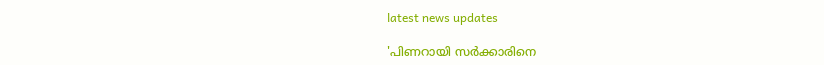latest news updates

'പിണറായി സര്‍ക്കാരിനെ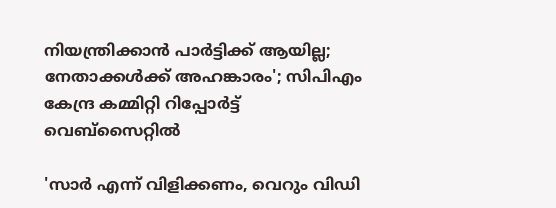നിയന്ത്രിക്കാന്‍ പാര്‍ട്ടിക്ക് ആയില്ല; നേതാക്കള്‍ക്ക് അഹങ്കാരം'; സിപിഎം കേന്ദ്ര കമ്മിറ്റി റിപ്പോര്‍ട്ട് വെബ്‌സൈറ്റില്‍

'സാര്‍ എന്ന് വിളിക്കണം, വെറും വിഡി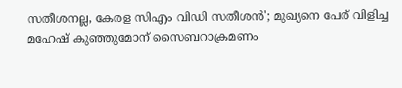സതീശനല്ല, കേരള സിഎം വിഡി സതീശന്‍'; മുഖ്യനെ പേര് വിളിച്ച മഹേഷ് കുഞ്ഞുമോന് സൈബറാക്രമണം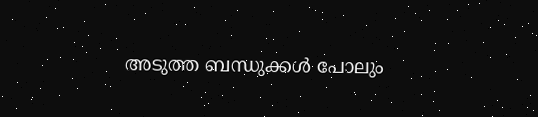അടുത്ത ബന്ധുക്കള്‍ പോലും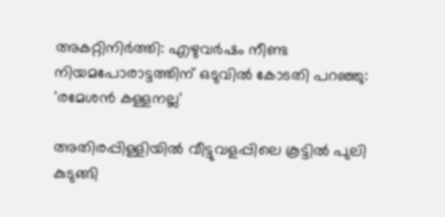അകറ്റിനിര്‍ത്തി: എഴുവര്‍ഷം നീണ്ട നിയമപോരാട്ടത്തിന് ഒടുവില്‍ കോടതി പറഞ്ഞു: 'രമേശന്‍ കള്ളനല്ല'

അതിരപ്പിള്ളിയിൽ വീട്ടുവളപ്പിലെ കൂട്ടിൽ പുലി കുടുങ്ങി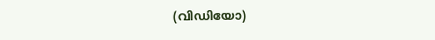(വിഡിയോ)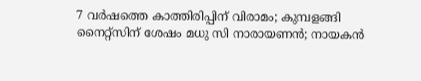7 വര്‍ഷത്തെ കാത്തിരിപ്പിന് വിരാമം; കുമ്പളങ്ങി നൈറ്റ്‌സിന് ശേഷം മധു സി നാരായണന്‍; നായകന്‍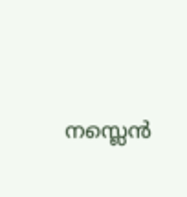നസ്ലെന്‍